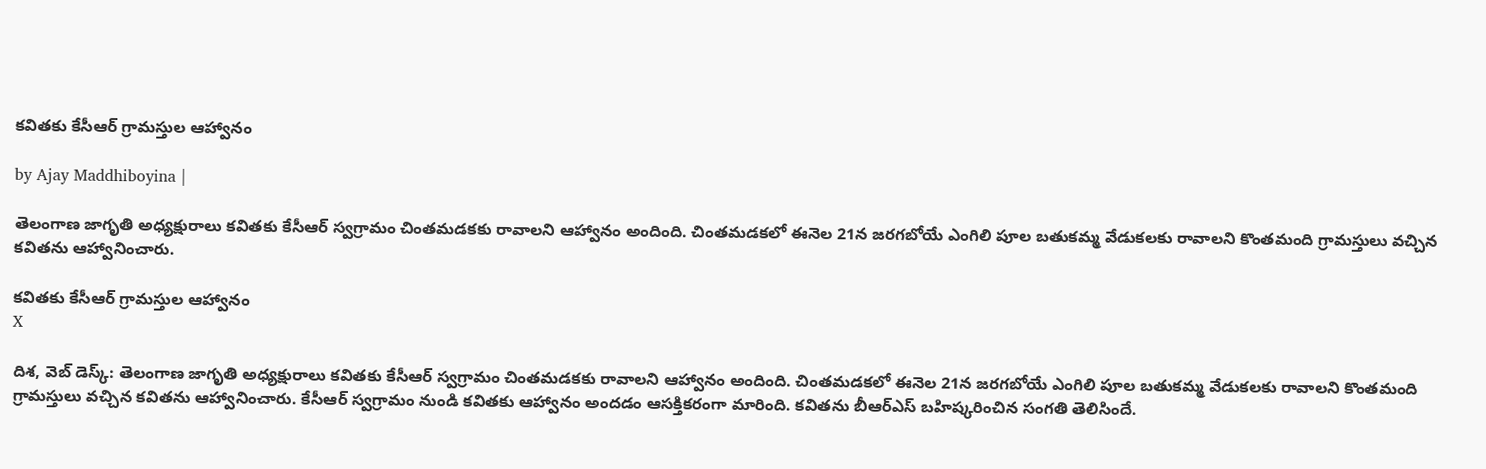కవితకు కేసీఆర్ గ్రామస్తుల ఆహ్వానం

by Ajay Maddhiboyina |

తెలంగాణ జాగృతి అధ్య‌క్షురాలు క‌విత‌కు కేసీఆర్ స్వ‌గ్రామం చింత‌మ‌డ‌క‌కు రావాల‌ని ఆహ్వానం అందింది. చింత‌మ‌డ‌క‌లో ఈనెల 21న జ‌ర‌గ‌బోయే ఎంగిలి పూల బ‌తుక‌మ్మ వేడుకల‌కు రావాల‌ని కొంత‌మంది గ్రామ‌స్తులు వ‌చ్చిన క‌విత‌ను ఆహ్వానించారు.

కవితకు కేసీఆర్ గ్రామస్తుల ఆహ్వానం
X

దిశ, వెబ్ డెస్క్: తెలంగాణ జాగృతి అధ్య‌క్షురాలు క‌విత‌కు కేసీఆర్ స్వ‌గ్రామం చింత‌మ‌డ‌క‌కు రావాల‌ని ఆహ్వానం అందింది. చింత‌మ‌డ‌క‌లో ఈనెల 21న జ‌ర‌గ‌బోయే ఎంగిలి పూల బ‌తుక‌మ్మ వేడుకల‌కు రావాల‌ని కొంత‌మంది గ్రామ‌స్తులు వ‌చ్చిన క‌విత‌ను ఆహ్వానించారు. కేసీఆర్ స్వ‌గ్రామం నుండి క‌విత‌కు ఆహ్వానం అంద‌డం ఆస‌క్తిక‌రంగా మారింది. క‌విత‌ను బీఆర్ఎస్ బ‌హిష్క‌రించిన సంగ‌తి తెలిసిందే.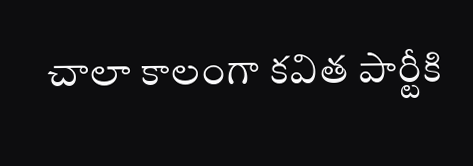చాలా కాలంగా క‌విత పార్టీకి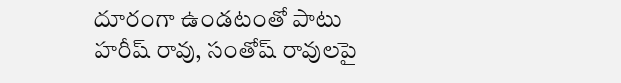దూరంగా ఉండ‌టంతో పాటు హ‌రీష్ రావు, సంతోష్ రావుల‌పై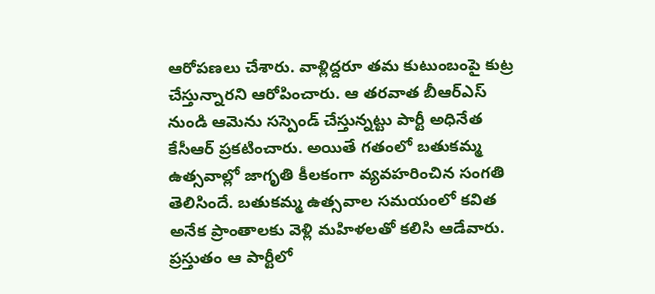ఆరోప‌ణ‌లు చేశారు. వాళ్లిద్ద‌రూ త‌మ కుటుంబంపై కుట్ర చేస్తున్నార‌ని ఆరోపించారు. ఆ త‌ర‌వాత బీఆర్ఎస్ నుండి ఆమెను స‌స్పెండ్ చేస్తున్న‌ట్టు పార్టీ అధినేత కేసీఆర్ ప్ర‌క‌టించారు. అయితే గ‌తంలో బ‌తుక‌మ్మ ఉత్స‌వాల్లో జాగృతి కీల‌కంగా వ్య‌వ‌హరించిన సంగ‌తి తెలిసిందే. బ‌తుక‌మ్మ ఉత్స‌వాల స‌మ‌యంలో క‌విత అనేక ప్రాంతాల‌కు వెళ్లి మ‌హిళ‌ల‌తో క‌లిసి ఆడేవారు. ప్ర‌స్తుతం ఆ పార్టీలో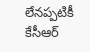లేన‌ప్ప‌టికీ కేసీఆర్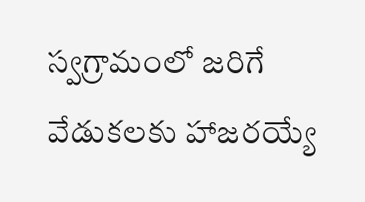స్వ‌గ్రామంలో జరిగే వేడుకల‌కు హాజరయ్యే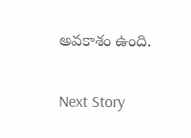అవకాశం ఉంది.

Next Story